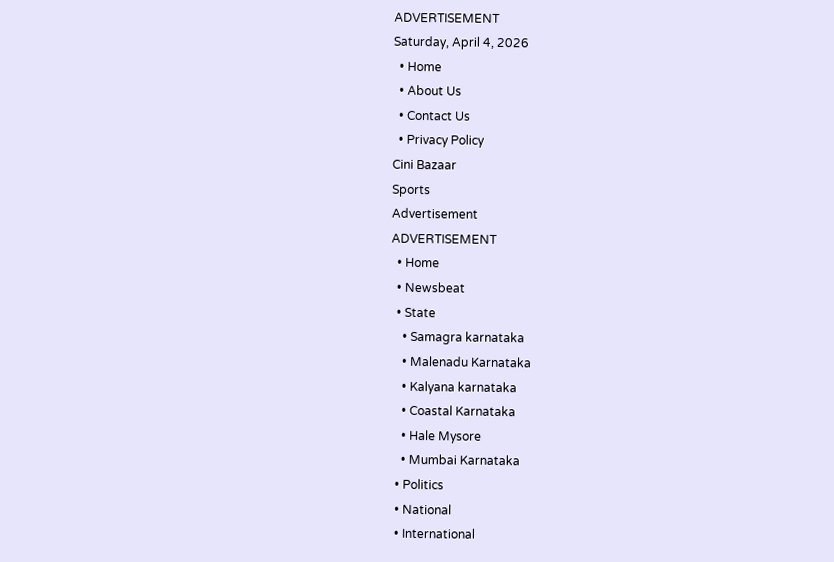ADVERTISEMENT
Saturday, April 4, 2026
  • Home
  • About Us
  • Contact Us
  • Privacy Policy
Cini Bazaar
Sports
Advertisement
ADVERTISEMENT
  • Home
  • Newsbeat
  • State
    • Samagra karnataka
    • Malenadu Karnataka
    • Kalyana karnataka
    • Coastal Karnataka
    • Hale Mysore
    • Mumbai Karnataka
  • Politics
  • National
  • International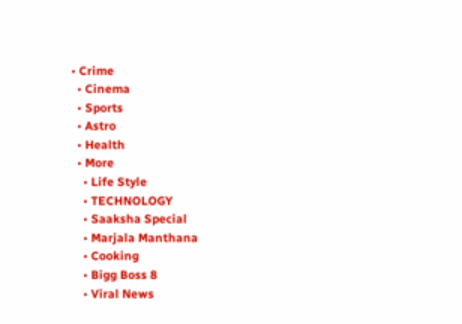• Crime
  • Cinema
  • Sports
  • Astro
  • Health
  • More
    • Life Style
    • TECHNOLOGY
    • Saaksha Special
    • Marjala Manthana
    • Cooking
    • Bigg Boss 8
    • Viral News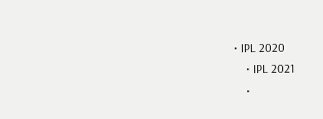• IPL 2020
    • IPL 2021
    •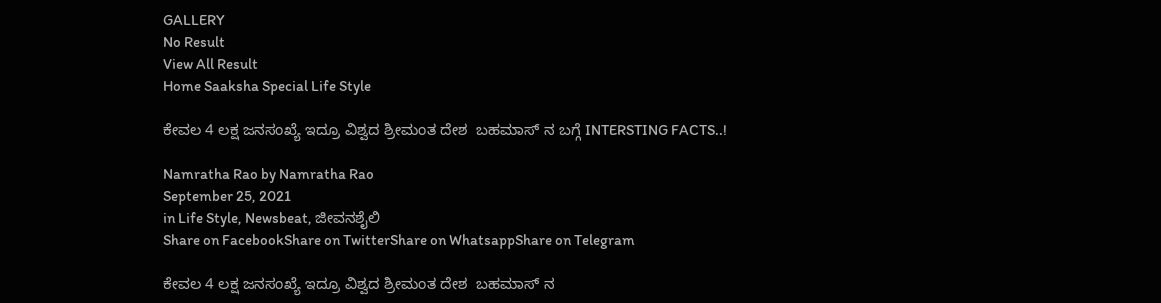GALLERY
No Result
View All Result
Home Saaksha Special Life Style

ಕೇವಲ 4 ಲಕ್ಷ ಜನಸಂಖ್ಯೆ ಇದ್ರೂ ವಿಶ್ವದ ಶ್ರೀಮಂತ ದೇಶ  ಬಹಮಾಸ್ ನ ಬಗ್ಗೆ INTERSTING FACTS..!

Namratha Rao by Namratha Rao
September 25, 2021
in Life Style, Newsbeat, ಜೀವನಶೈಲಿ
Share on FacebookShare on TwitterShare on WhatsappShare on Telegram

ಕೇವಲ 4 ಲಕ್ಷ ಜನಸಂಖ್ಯೆ ಇದ್ರೂ ವಿಶ್ವದ ಶ್ರೀಮಂತ ದೇಶ  ಬಹಮಾಸ್ ನ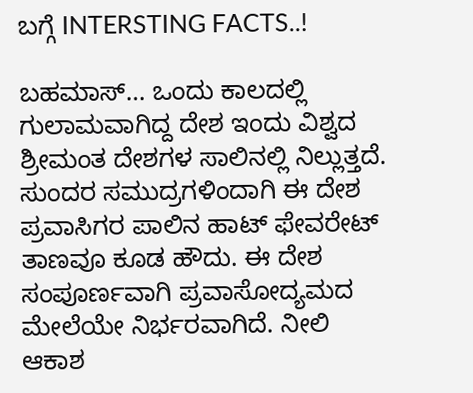ಬಗ್ಗೆ INTERSTING FACTS..!

ಬಹಮಾಸ್… ಒಂದು ಕಾಲದಲ್ಲಿ ಗುಲಾಮವಾಗಿದ್ದ ದೇಶ ಇಂದು ವಿಶ್ವದ ಶ್ರೀಮಂತ ದೇಶಗಳ ಸಾಲಿನಲ್ಲಿ ನಿಲ್ಲುತ್ತದೆ. ಸುಂದರ ಸಮುದ್ರಗಳಿಂದಾಗಿ ಈ ದೇಶ ಪ್ರವಾಸಿಗರ ಪಾಲಿನ ಹಾಟ್ ಫೇವರೇಟ್ ತಾಣವೂ ಕೂಡ ಹೌದು. ಈ ದೇಶ ಸಂಪೂರ್ಣವಾಗಿ ಪ್ರವಾಸೋದ್ಯಮದ ಮೇಲೆಯೇ ನಿರ್ಭರವಾಗಿದೆ. ನೀಲಿ ಆಕಾಶ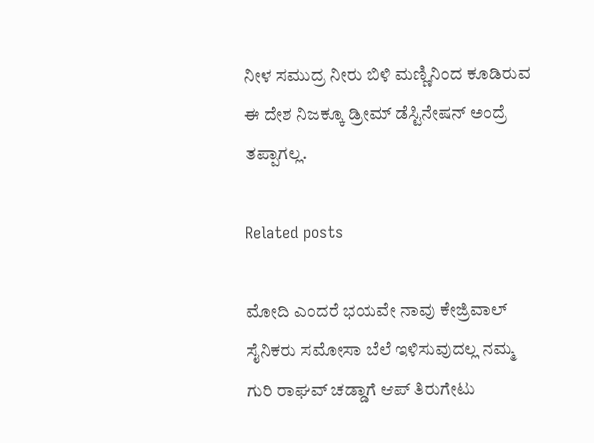ನೀಳ ಸಮುದ್ರ ನೀರು ಬಿಳಿ ಮಣ್ಣಿನಿಂದ ಕೂಡಿರುವ ಈ ದೇಶ ನಿಜಕ್ಕೂ ಡ್ರೀಮ್ ಡೆಸ್ಟಿನೇಷನ್ ಅಂದ್ರೆ ತಪ್ಪಾಗಲ್ಲ.

Related posts

ಮೋದಿ ಎಂದರೆ ಭಯವೇ ನಾವು ಕೇಜ್ರಿವಾಲ್ ಸೈನಿಕರು ಸಮೋಸಾ ಬೆಲೆ ಇಳಿಸುವುದಲ್ಲ ನಮ್ಮ ಗುರಿ ರಾಘವ್ ಚಡ್ಡಾಗೆ ಆಪ್ ತಿರುಗೇಟು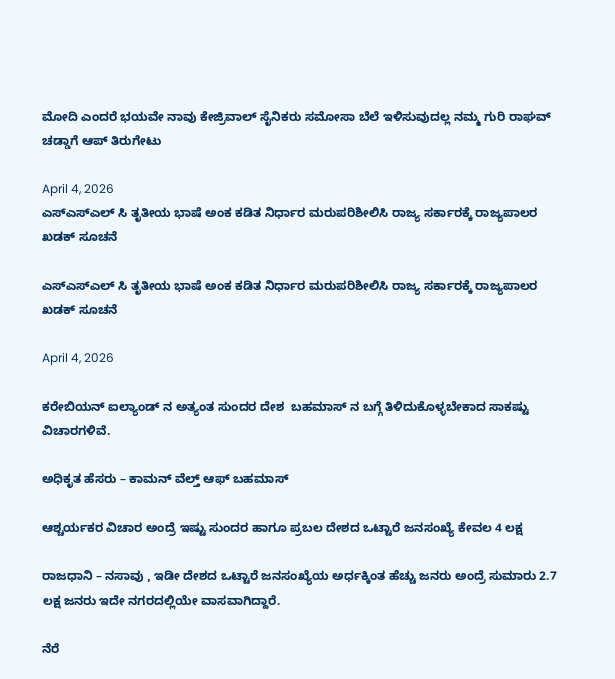ಮೋದಿ ಎಂದರೆ ಭಯವೇ ನಾವು ಕೇಜ್ರಿವಾಲ್ ಸೈನಿಕರು ಸಮೋಸಾ ಬೆಲೆ ಇಳಿಸುವುದಲ್ಲ ನಮ್ಮ ಗುರಿ ರಾಘವ್ ಚಡ್ಡಾಗೆ ಆಪ್ ತಿರುಗೇಟು

April 4, 2026
ಎಸ್ಎಸ್ಎಲ್ ಸಿ ತೃತೀಯ ಭಾಷೆ ಅಂಕ ಕಡಿತ ನಿರ್ಧಾರ ಮರುಪರಿಶೀಲಿಸಿ ರಾಜ್ಯ ಸರ್ಕಾರಕ್ಕೆ ರಾಜ್ಯಪಾಲರ ಖಡಕ್ ಸೂಚನೆ

ಎಸ್ಎಸ್ಎಲ್ ಸಿ ತೃತೀಯ ಭಾಷೆ ಅಂಕ ಕಡಿತ ನಿರ್ಧಾರ ಮರುಪರಿಶೀಲಿಸಿ ರಾಜ್ಯ ಸರ್ಕಾರಕ್ಕೆ ರಾಜ್ಯಪಾಲರ ಖಡಕ್ ಸೂಚನೆ

April 4, 2026

ಕರೇಬಿಯನ್ ಐಲ್ಯಾಂಡ್ ನ ಅತ್ಯಂತ ಸುಂದರ ದೇಶ  ಬಹಮಾಸ್ ನ ಬಗ್ಗೆ ತಿಳಿದುಕೊಳ್ಳಬೇಕಾದ ಸಾಕಷ್ಟು ವಿಚಾರಗಳಿವೆ.

ಅಧಿಕೃತ ಹೆಸರು – ಕಾಮನ್ ವೆಲ್ತ್ ಆಫ್ ಬಹಮಾಸ್

ಆಶ್ಚರ್ಯಕರ ವಿಚಾರ ಅಂದ್ರೆ ಇಷ್ಟು ಸುಂದರ ಹಾಗೂ ಪ್ರಬಲ ದೇಶದ ಒಟ್ಟಾರೆ ಜನಸಂಖ್ಯೆ ಕೇವಲ 4 ಲಕ್ಷ

ರಾಜಧಾನಿ – ನಸಾವು , ಇಡೀ ದೇಶದ ಒಟ್ಟಾರೆ ಜನಸಂಖ್ಯೆಯ ಅರ್ಧಕ್ಕಿಂತ ಹೆಚ್ಚು ಜನರು ಅಂದ್ರೆ ಸುಮಾರು 2.7 ಲಕ್ಷ ಜನರು ಇದೇ ನಗರದಲ್ಲಿಯೇ ವಾಸವಾಗಿದ್ದಾರೆ.

ನೆರೆ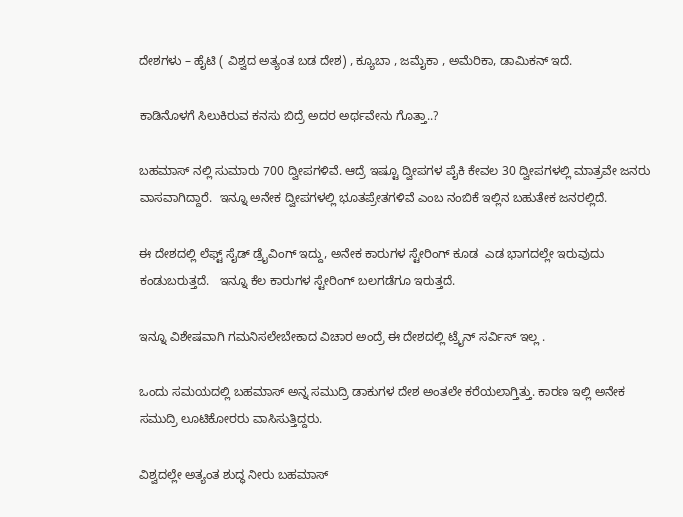ದೇಶಗಳು – ಹೈಟಿ ( ವಿಶ್ವದ ಅತ್ಯಂತ ಬಡ ದೇಶ) , ಕ್ಯೂಬಾ , ಜಮೈಕಾ , ಅಮೆರಿಕಾ, ಡಾಮಿಕನ್ ಇದೆ.

ಕಾಡಿನೊಳಗೆ ಸಿಲುಕಿರುವ ಕನಸು ಬಿದ್ರೆ ಅದರ ಅರ್ಥವೇನು ಗೊತ್ತಾ..?

ಬಹಮಾಸ್ ನಲ್ಲಿ ಸುಮಾರು 700 ದ್ವೀಪಗಳಿವೆ. ಆದ್ರೆ ಇಷ್ಟೂ ದ್ವೀಪಗಳ ಪೈಕಿ ಕೇವಲ 30 ದ್ವೀಪಗಳಲ್ಲಿ ಮಾತ್ರವೇ ಜನರು ವಾಸವಾಗಿದ್ದಾರೆ.  ಇನ್ನೂ ಅನೇಕ ದ್ವೀಪಗಳಲ್ಲಿ ಭೂತಪ್ರೇತಗಳಿವೆ ಎಂಬ ನಂಬಿಕೆ ಇಲ್ಲಿನ ಬಹುತೇಕ ಜನರಲ್ಲಿದೆ.

ಈ ದೇಶದಲ್ಲಿ ಲೆಫ್ಟ್ ಸೈಡ್ ಡ್ರೈವಿಂಗ್ ಇದ್ದು, ಅನೇಕ ಕಾರುಗಳ ಸ್ಟೇರಿಂಗ್ ಕೂಡ  ಎಡ ಭಾಗದಲ್ಲೇ ಇರುವುದು ಕಂಡುಬರುತ್ತದೆ.   ಇನ್ನೂ ಕೆಲ ಕಾರುಗಳ ಸ್ಟೇರಿಂಗ್ ಬಲಗಡೆಗೂ ಇರುತ್ತದೆ.

ಇನ್ನೂ ವಿಶೇಷವಾಗಿ ಗಮನಿಸಲೇಬೇಕಾದ ವಿಚಾರ ಅಂದ್ರೆ ಈ ದೇಶದಲ್ಲಿ ಟ್ರೈನ್ ಸರ್ವಿಸ್ ಇಲ್ಲ .

ಒಂದು ಸಮಯದಲ್ಲಿ ಬಹಮಾಸ್ ಅನ್ನ ಸಮುದ್ರಿ ಡಾಕುಗಳ ದೇಶ ಅಂತಲೇ ಕರೆಯಲಾಗ್ತಿತ್ತು. ಕಾರಣ ಇಲ್ಲಿ ಅನೇಕ ಸಮುದ್ರಿ ಲೂಟಿಕೋರರು ವಾಸಿಸುತ್ತಿದ್ದರು.

ವಿಶ್ವದಲ್ಲೇ ಅತ್ಯಂತ ಶುದ್ಧ ನೀರು ಬಹಮಾಸ್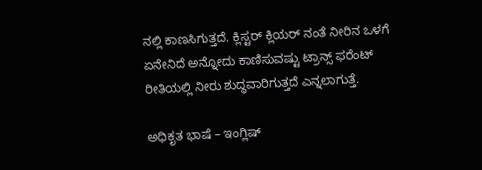ನಲ್ಲಿ ಕಾಣಸಿಗುತ್ತದೆ. ಕ್ಲಿಸ್ಟರ್ ಕ್ಲಿಯರ್ ನಂತೆ ನೀರಿನ ಒಳಗೆ ಏನೇನಿದೆ ಅನ್ನೋದು ಕಾಣಿಸುವಷ್ಟು ಟ್ರಾನ್ಸ್ ಫರೆಂಟ್ ರೀತಿಯಲ್ಲಿ ನೀರು ಶುದ್ಧವಾರಿಗುತ್ತದೆ ಎನ್ನಲಾಗುತ್ತೆ.

ಅಧಿಕೃತ ಭಾಷೆ – ಇಂಗ್ಲಿಷ್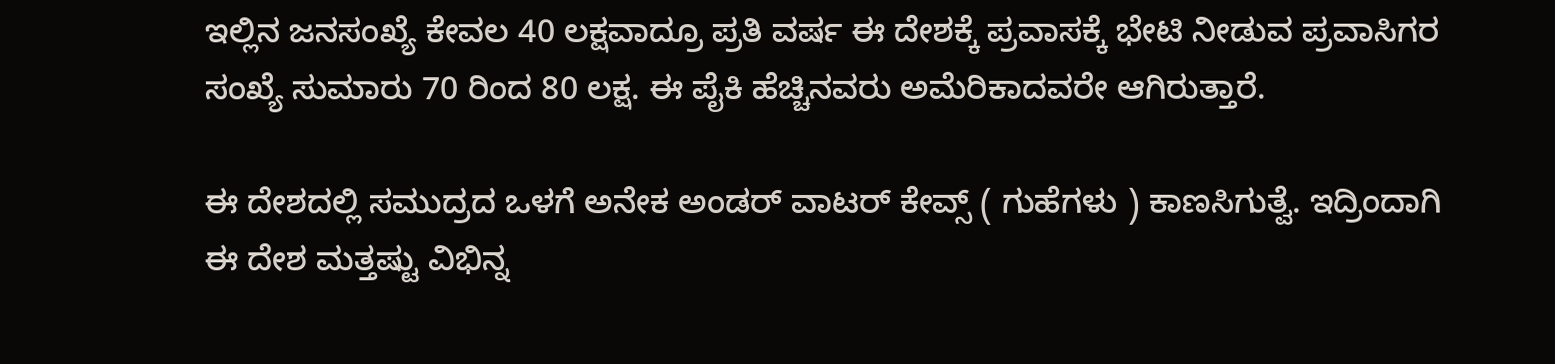ಇಲ್ಲಿನ ಜನಸಂಖ್ಯೆ ಕೇವಲ 40 ಲಕ್ಷವಾದ್ರೂ ಪ್ರತಿ ವರ್ಷ ಈ ದೇಶಕ್ಕೆ ಪ್ರವಾಸಕ್ಕೆ ಭೇಟಿ ನೀಡುವ ಪ್ರವಾಸಿಗರ ಸಂಖ್ಯೆ ಸುಮಾರು 70 ರಿಂದ 80 ಲಕ್ಷ. ಈ ಪೈಕಿ ಹೆಚ್ಚಿನವರು ಅಮೆರಿಕಾದವರೇ ಆಗಿರುತ್ತಾರೆ.

ಈ ದೇಶದಲ್ಲಿ ಸಮುದ್ರದ ಒಳಗೆ ಅನೇಕ ಅಂಡರ್ ವಾಟರ್ ಕೇವ್ಸ್ ( ಗುಹೆಗಳು ) ಕಾಣಸಿಗುತ್ವೆ. ಇದ್ರಿಂದಾಗಿ ಈ ದೇಶ ಮತ್ತಷ್ಟು ವಿಭಿನ್ನ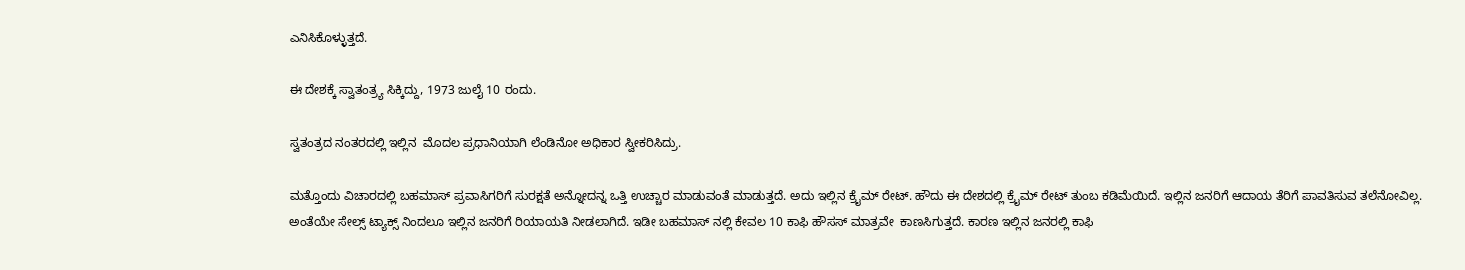ಎನಿಸಿಕೊಳ್ಳುತ್ತದೆ.

ಈ ದೇಶಕ್ಕೆ ಸ್ವಾತಂತ್ರ್ಯ ಸಿಕ್ಕಿದ್ದು, 1973 ಜುಲೈ 10 ರಂದು.

ಸ್ವತಂತ್ರದ ನಂತರದಲ್ಲಿ ಇಲ್ಲಿನ  ಮೊದಲ ಪ್ರಧಾನಿಯಾಗಿ ಲೆಂಡಿನೋ ಅಧಿಕಾರ ಸ್ವೀಕರಿಸಿದ್ರು.

ಮತ್ತೊಂದು ವಿಚಾರದಲ್ಲಿ ಬಹಮಾಸ್ ಪ್ರವಾಸಿಗರಿಗೆ ಸುರಕ್ಷತೆ ಅನ್ನೋದನ್ನ ಒತ್ತಿ ಉಚ್ಚಾರ ಮಾಡುವಂತೆ ಮಾಡುತ್ತದೆ. ಅದು ಇಲ್ಲಿನ ಕ್ರೈಮ್ ರೇಟ್. ಹೌದು ಈ ದೇಶದಲ್ಲಿ ಕ್ರೈಮ್ ರೇಟ್ ತುಂಬ ಕಡಿಮೆಯಿದೆ. ಇಲ್ಲಿನ ಜನರಿಗೆ ಆದಾಯ ತೆರಿಗೆ ಪಾವತಿಸುವ ತಲೆನೋವಿಲ್ಲ. ಅಂತೆಯೇ ಸೇಲ್ಸ್ ಟ್ಯಾಕ್ಸ್ ನಿಂದಲೂ ಇಲ್ಲಿನ ಜನರಿಗೆ ರಿಯಾಯತಿ ನೀಡಲಾಗಿದೆ. ಇಡೀ ಬಹಮಾಸ್ ನಲ್ಲಿ ಕೇವಲ 10 ಕಾಫಿ ಹೌಸಸ್ ಮಾತ್ರವೇ  ಕಾಣಸಿಗುತ್ತದೆ. ಕಾರಣ ಇಲ್ಲಿನ ಜನರಲ್ಲಿ ಕಾಫಿ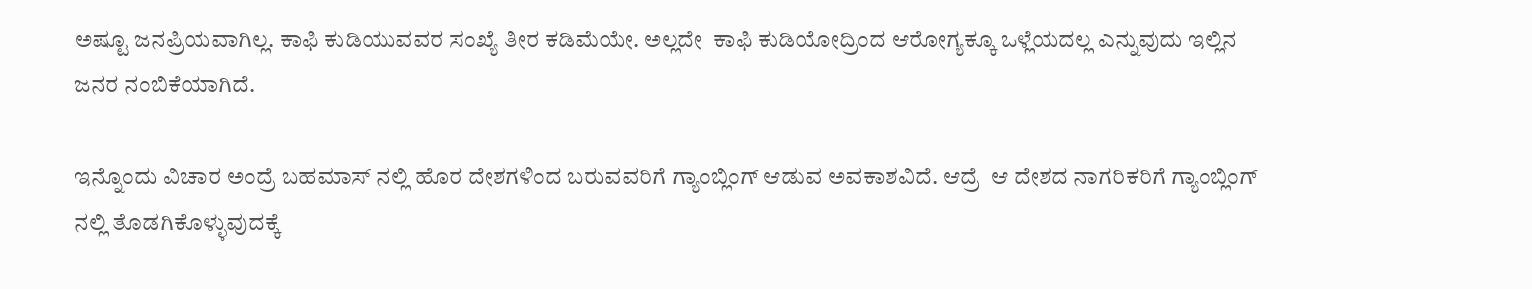ಅಷ್ಟೂ ಜನಪ್ರಿಯವಾಗಿಲ್ಲ. ಕಾಫಿ ಕುಡಿಯುವವರ ಸಂಖ್ಯೆ ತೀರ ಕಡಿಮೆಯೇ. ಅಲ್ಲದೇ  ಕಾಫಿ ಕುಡಿಯೋದ್ರಿಂದ ಆರೋಗ್ಯಕ್ಕೂ ಒಳ್ಲೆಯದಲ್ಲ ಎನ್ನುವುದು ಇಲ್ಲಿನ ಜನರ ನಂಬಿಕೆಯಾಗಿದೆ.

ಇನ್ನೊಂದು ವಿಚಾರ ಅಂದ್ರೆ ಬಹಮಾಸ್ ನಲ್ಲಿ ಹೊರ ದೇಶಗಳಿಂದ ಬರುವವರಿಗೆ ಗ್ಯಾಂಬ್ಲಿಂಗ್ ಆಡುವ ಅವಕಾಶವಿದೆ. ಆದ್ರೆ  ಆ ದೇಶದ ನಾಗರಿಕರಿಗೆ ಗ್ಯಾಂಬ್ಲಿಂಗ್ ನಲ್ಲಿ ತೊಡಗಿಕೊಳ್ಳುವುದಕ್ಕೆ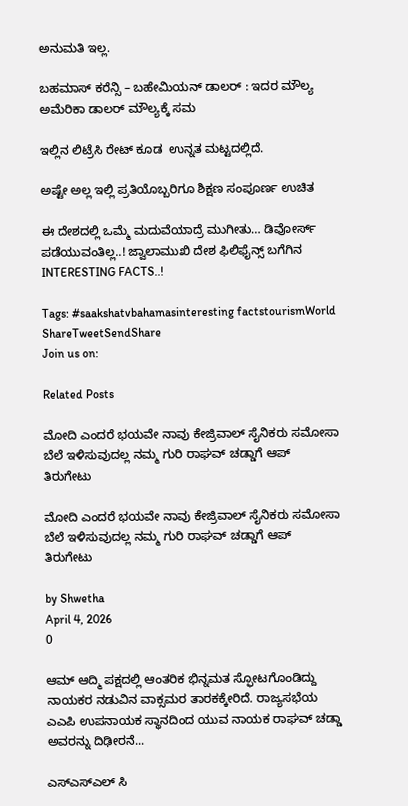ಅನುಮತಿ ಇಲ್ಲ.

ಬಹಮಾಸ್ ಕರೆನ್ಸಿ – ಬಹೇಮಿಯನ್ ಡಾಲರ್ : ಇದರ ಮೌಲ್ಯ ಅಮೆರಿಕಾ ಡಾಲರ್ ಮೌಲ್ಯಕ್ಕೆ ಸಮ

ಇಲ್ಲಿನ ಲಿಟ್ರೆಸಿ ರೇಟ್ ಕೂಡ  ಉನ್ನತ ಮಟ್ಟದಲ್ಲಿದೆ.

ಅಷ್ಟೇ ಅಲ್ಲ ಇಲ್ಲಿ ಪ್ರತಿಯೊಬ್ಬರಿಗೂ ಶಿಕ್ಷಣ ಸಂಪೂರ್ಣ ಉಚಿತ

ಈ ದೇಶದಲ್ಲಿ ಒಮ್ಮೆ ಮದುವೆಯಾದ್ರೆ ಮುಗೀತು… ಡಿವೋರ್ಸ್ ಪಡೆಯುವಂತಿಲ್ಲ..! ಜ್ವಾಲಾಮುಖಿ ದೇಶ ಫಿಲಿಫೈನ್ಸ್ ಬಗೆಗಿನ INTERESTING FACTS..!

Tags: #saakshatvbahamasinteresting factstourismWorld
ShareTweetSendShare
Join us on:

Related Posts

ಮೋದಿ ಎಂದರೆ ಭಯವೇ ನಾವು ಕೇಜ್ರಿವಾಲ್ ಸೈನಿಕರು ಸಮೋಸಾ ಬೆಲೆ ಇಳಿಸುವುದಲ್ಲ ನಮ್ಮ ಗುರಿ ರಾಘವ್ ಚಡ್ಡಾಗೆ ಆಪ್ ತಿರುಗೇಟು

ಮೋದಿ ಎಂದರೆ ಭಯವೇ ನಾವು ಕೇಜ್ರಿವಾಲ್ ಸೈನಿಕರು ಸಮೋಸಾ ಬೆಲೆ ಇಳಿಸುವುದಲ್ಲ ನಮ್ಮ ಗುರಿ ರಾಘವ್ ಚಡ್ಡಾಗೆ ಆಪ್ ತಿರುಗೇಟು

by Shwetha
April 4, 2026
0

ಆಮ್ ಆದ್ಮಿ ಪಕ್ಷದಲ್ಲಿ ಆಂತರಿಕ ಭಿನ್ನಮತ ಸ್ಫೋಟಗೊಂಡಿದ್ದು ನಾಯಕರ ನಡುವಿನ ವಾಕ್ಸಮರ ತಾರಕಕ್ಕೇರಿದೆ. ರಾಜ್ಯಸಭೆಯ ಎಎಪಿ ಉಪನಾಯಕ ಸ್ಥಾನದಿಂದ ಯುವ ನಾಯಕ ರಾಘವ್ ಚಡ್ಡಾ ಅವರನ್ನು ದಿಢೀರನೆ...

ಎಸ್ಎಸ್ಎಲ್ ಸಿ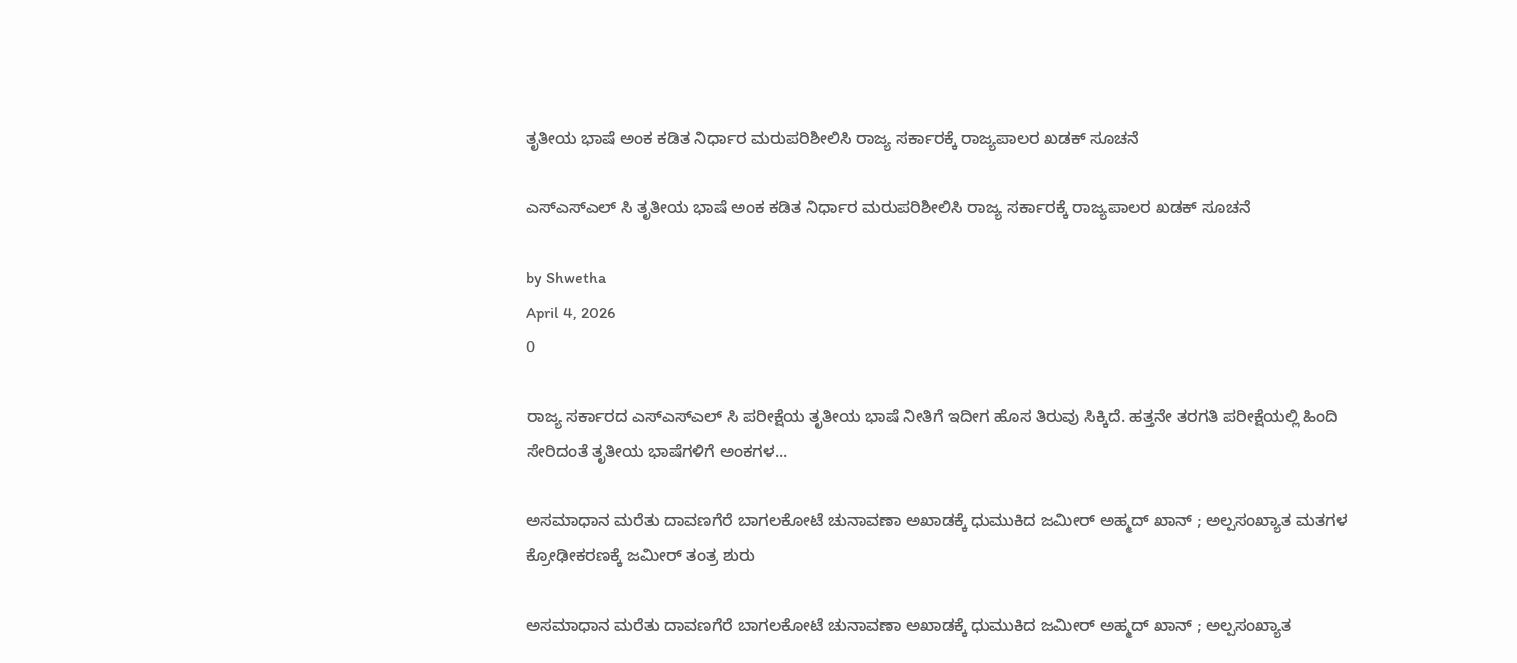ತೃತೀಯ ಭಾಷೆ ಅಂಕ ಕಡಿತ ನಿರ್ಧಾರ ಮರುಪರಿಶೀಲಿಸಿ ರಾಜ್ಯ ಸರ್ಕಾರಕ್ಕೆ ರಾಜ್ಯಪಾಲರ ಖಡಕ್ ಸೂಚನೆ

ಎಸ್ಎಸ್ಎಲ್ ಸಿ ತೃತೀಯ ಭಾಷೆ ಅಂಕ ಕಡಿತ ನಿರ್ಧಾರ ಮರುಪರಿಶೀಲಿಸಿ ರಾಜ್ಯ ಸರ್ಕಾರಕ್ಕೆ ರಾಜ್ಯಪಾಲರ ಖಡಕ್ ಸೂಚನೆ

by Shwetha
April 4, 2026
0

ರಾಜ್ಯ ಸರ್ಕಾರದ ಎಸ್ಎಸ್ಎಲ್ ಸಿ ಪರೀಕ್ಷೆಯ ತೃತೀಯ ಭಾಷೆ ನೀತಿಗೆ ಇದೀಗ ಹೊಸ ತಿರುವು ಸಿಕ್ಕಿದೆ. ಹತ್ತನೇ ತರಗತಿ ಪರೀಕ್ಷೆಯಲ್ಲಿ ಹಿಂದಿ ಸೇರಿದಂತೆ ತೃತೀಯ ಭಾಷೆಗಳಿಗೆ ಅಂಕಗಳ...

ಅಸಮಾಧಾನ ಮರೆತು ದಾವಣಗೆರೆ ಬಾಗಲಕೋಟೆ ಚುನಾವಣಾ ಅಖಾಡಕ್ಕೆ ಧುಮುಕಿದ ಜಮೀರ್ ಅಹ್ಮದ್ ಖಾನ್ ; ಅಲ್ಪಸಂಖ್ಯಾತ ಮತಗಳ ಕ್ರೋಢೀಕರಣಕ್ಕೆ ಜಮೀರ್ ತಂತ್ರ ಶುರು

ಅಸಮಾಧಾನ ಮರೆತು ದಾವಣಗೆರೆ ಬಾಗಲಕೋಟೆ ಚುನಾವಣಾ ಅಖಾಡಕ್ಕೆ ಧುಮುಕಿದ ಜಮೀರ್ ಅಹ್ಮದ್ ಖಾನ್ ; ಅಲ್ಪಸಂಖ್ಯಾತ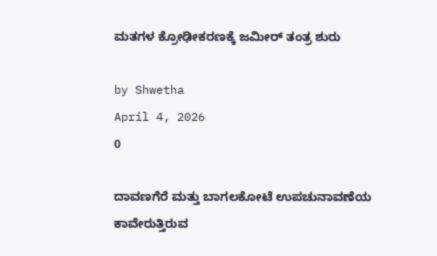ಮತಗಳ ಕ್ರೋಢೀಕರಣಕ್ಕೆ ಜಮೀರ್ ತಂತ್ರ ಶುರು

by Shwetha
April 4, 2026
0

ದಾವಣಗೆರೆ ಮತ್ತು ಬಾಗಲಕೋಟೆ ಉಪಚುನಾವಣೆಯ ಕಾವೇರುತ್ತಿರುವ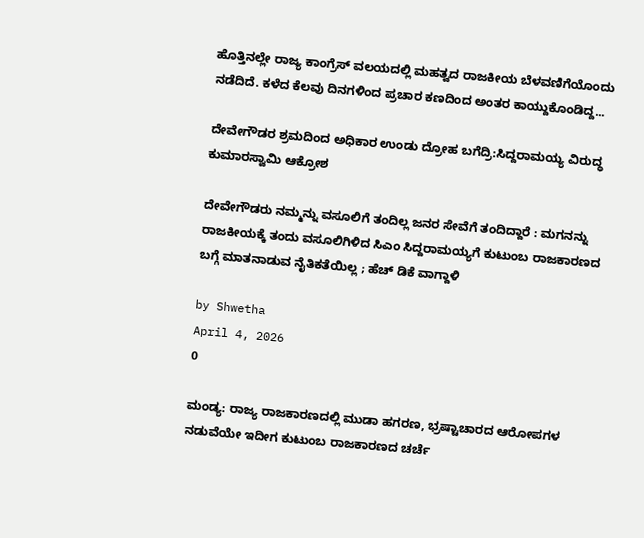ಹೊತ್ತಿನಲ್ಲೇ ರಾಜ್ಯ ಕಾಂಗ್ರೆಸ್ ವಲಯದಲ್ಲಿ ಮಹತ್ವದ ರಾಜಕೀಯ ಬೆಳವಣಿಗೆಯೊಂದು ನಡೆದಿದೆ. ಕಳೆದ ಕೆಲವು ದಿನಗಳಿಂದ ಪ್ರಚಾರ ಕಣದಿಂದ ಅಂತರ ಕಾಯ್ದುಕೊಂಡಿದ್ದ...

ದೇವೇಗೌಡರ ಶ್ರಮದಿಂದ ಅಧಿಕಾರ ಉಂಡು ದ್ರೋಹ ಬಗೆದ್ರಿ:ಸಿದ್ದರಾಮಯ್ಯ ವಿರುದ್ಧ ಕುಮಾರಸ್ವಾಮಿ ಆಕ್ರೋಶ

ದೇವೇಗೌಡರು ನಮ್ಮನ್ನು ವಸೂಲಿಗೆ ತಂದಿಲ್ಲ ಜನರ ಸೇವೆಗೆ ತಂದಿದ್ದಾರೆ : ಮಗನನ್ನು ರಾಜಕೀಯಕ್ಕೆ ತಂದು ವಸೂಲಿಗಿಳಿದ ಸಿಎಂ ಸಿದ್ದರಾಮಯ್ಯಗೆ ಕುಟುಂಬ ರಾಜಕಾರಣದ ಬಗ್ಗೆ ಮಾತನಾಡುವ ನೈತಿಕತೆಯಿಲ್ಲ ; ಹೆಚ್ ಡಿಕೆ ವಾಗ್ದಾಳಿ

by Shwetha
April 4, 2026
0

ಮಂಡ್ಯ: ರಾಜ್ಯ ರಾಜಕಾರಣದಲ್ಲಿ ಮುಡಾ ಹಗರಣ, ಭ್ರಷ್ಟಾಚಾರದ ಆರೋಪಗಳ ನಡುವೆಯೇ ಇದೀಗ ಕುಟುಂಬ ರಾಜಕಾರಣದ ಚರ್ಚೆ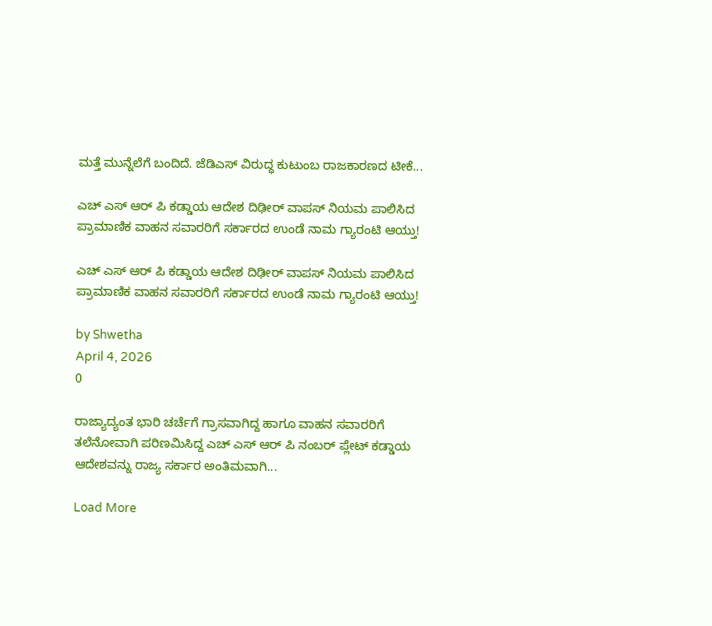ಮತ್ತೆ ಮುನ್ನೆಲೆಗೆ ಬಂದಿದೆ. ಜೆಡಿಎಸ್ ವಿರುದ್ಧ ಕುಟುಂಬ ರಾಜಕಾರಣದ ಟೀಕೆ...

ಎಚ್ ಎಸ್ ಆರ್ ಪಿ ಕಡ್ಡಾಯ ಆದೇಶ ದಿಢೀರ್ ವಾಪಸ್ ನಿಯಮ ಪಾಲಿಸಿದ ಪ್ರಾಮಾಣಿಕ ವಾಹನ ಸವಾರರಿಗೆ ಸರ್ಕಾರದ ಉಂಡೆ ನಾಮ ಗ್ಯಾರಂಟಿ ಆಯ್ತು!

ಎಚ್ ಎಸ್ ಆರ್ ಪಿ ಕಡ್ಡಾಯ ಆದೇಶ ದಿಢೀರ್ ವಾಪಸ್ ನಿಯಮ ಪಾಲಿಸಿದ ಪ್ರಾಮಾಣಿಕ ವಾಹನ ಸವಾರರಿಗೆ ಸರ್ಕಾರದ ಉಂಡೆ ನಾಮ ಗ್ಯಾರಂಟಿ ಆಯ್ತು!

by Shwetha
April 4, 2026
0

ರಾಜ್ಯಾದ್ಯಂತ ಭಾರಿ ಚರ್ಚೆಗೆ ಗ್ರಾಸವಾಗಿದ್ದ ಹಾಗೂ ವಾಹನ ಸವಾರರಿಗೆ ತಲೆನೋವಾಗಿ ಪರಿಣಮಿಸಿದ್ದ ಎಚ್ ಎಸ್ ಆರ್ ಪಿ ನಂಬರ್ ಪ್ಲೇಟ್ ಕಡ್ಡಾಯ ಆದೇಶವನ್ನು ರಾಜ್ಯ ಸರ್ಕಾರ ಅಂತಿಮವಾಗಿ...

Load More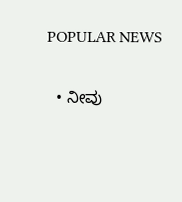POPULAR NEWS

  • ನೀವು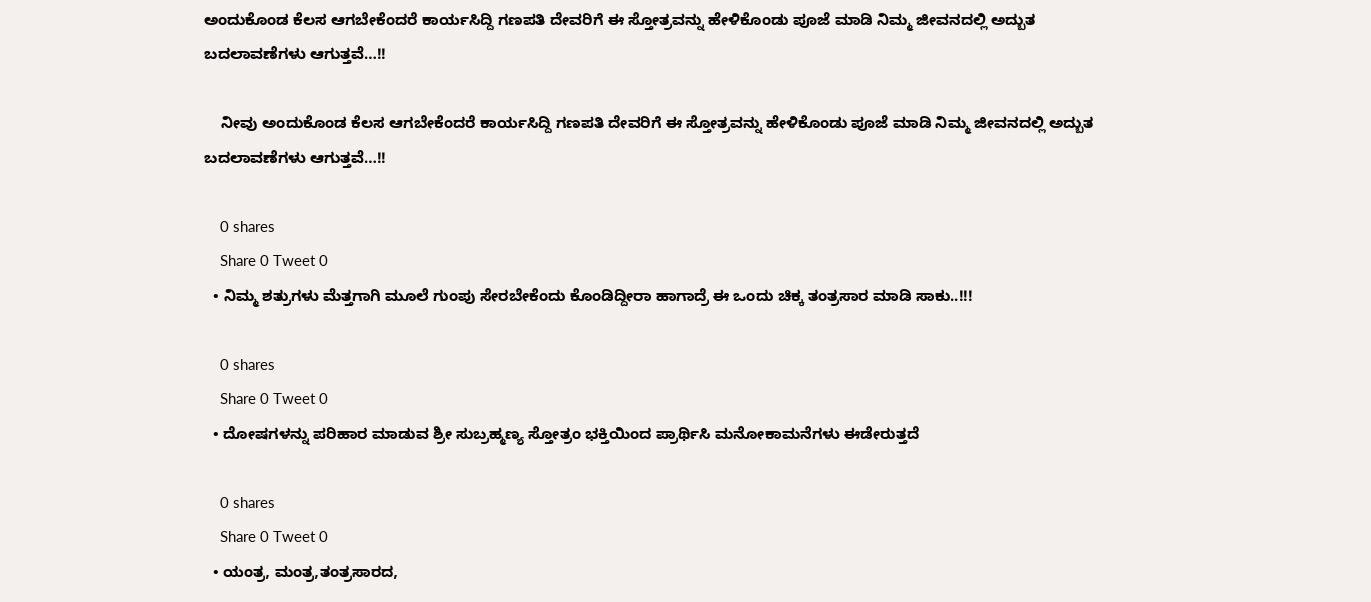ಅಂದುಕೊಂಡ ಕೆಲಸ ಆಗಬೇಕೆಂದರೆ ಕಾರ್ಯಸಿದ್ದಿ ಗಣಪತಿ ದೇವರಿಗೆ ಈ ಸ್ತೋತ್ರವನ್ನು ಹೇಳಿಕೊಂಡು ಪೂಜೆ ಮಾಡಿ ನಿಮ್ಮ ಜೀವನದಲ್ಲಿ ಅದ್ಬುತ ಬದಲಾವಣೆಗಳು ಆಗುತ್ತವೆ…!!

    ನೀವು ಅಂದುಕೊಂಡ ಕೆಲಸ ಆಗಬೇಕೆಂದರೆ ಕಾರ್ಯಸಿದ್ದಿ ಗಣಪತಿ ದೇವರಿಗೆ ಈ ಸ್ತೋತ್ರವನ್ನು ಹೇಳಿಕೊಂಡು ಪೂಜೆ ಮಾಡಿ ನಿಮ್ಮ ಜೀವನದಲ್ಲಿ ಅದ್ಬುತ ಬದಲಾವಣೆಗಳು ಆಗುತ್ತವೆ…!!

    0 shares
    Share 0 Tweet 0
  • ನಿಮ್ಮ ಶತ್ರುಗಳು ಮೆತ್ತಗಾಗಿ ಮೂಲೆ ಗುಂಪು ಸೇರಬೇಕೆಂದು ಕೊಂಡಿದ್ದೀರಾ ಹಾಗಾದ್ರೆ ಈ ಒಂದು ಚಿಕ್ಕ ತಂತ್ರಸಾರ ಮಾಡಿ ಸಾಕು..!!!

    0 shares
    Share 0 Tweet 0
  • ದೋಷಗಳನ್ನು ಪರಿಹಾರ ಮಾಡುವ ಶ್ರೀ ಸುಬ್ರಹ್ಮಣ್ಯ ಸ್ತೋತ್ರಂ ಭಕ್ತಿಯಿಂದ ಪ್ರಾರ್ಥಿಸಿ ಮನೋಕಾಮನೆಗಳು ಈಡೇರುತ್ತದೆ

    0 shares
    Share 0 Tweet 0
  • ಯಂತ್ರ, ಮಂತ್ರ,ತಂತ್ರಸಾರದ,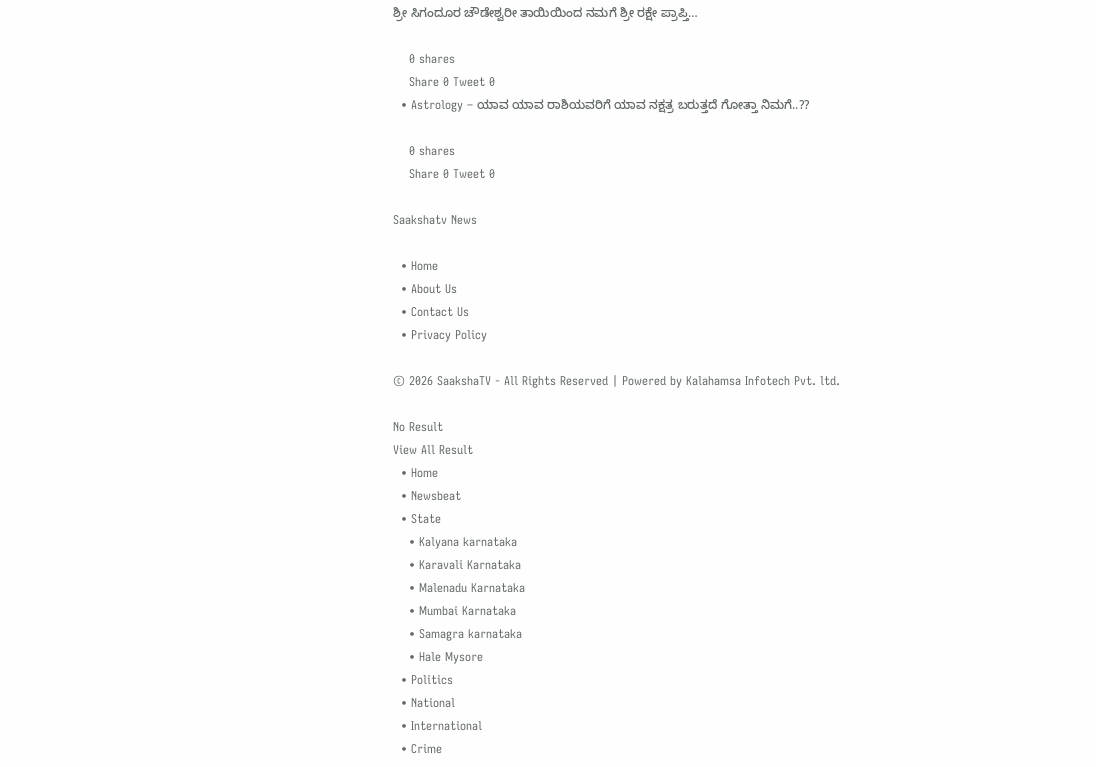ಶ್ರೀ ಸಿಗಂದೂರ ಚೌಡೇಶ್ವರೀ ತಾಯಿಯಿಂದ ನಮಗೆ ಶ್ರೀ ರಕ್ಷೇ ಪ್ರಾಪ್ತಿ…

    0 shares
    Share 0 Tweet 0
  • Astrology – ಯಾವ ಯಾವ ರಾಶಿಯವರಿಗೆ ಯಾವ ನಕ್ಷತ್ರ ಬರುತ್ತದೆ ಗೋತ್ತಾ ನಿಮಗೆ..??

    0 shares
    Share 0 Tweet 0

Saakshatv News

  • Home
  • About Us
  • Contact Us
  • Privacy Policy

© 2026 SaakshaTV - All Rights Reserved | Powered by Kalahamsa Infotech Pvt. ltd.

No Result
View All Result
  • Home
  • Newsbeat
  • State
    • Kalyana karnataka
    • Karavali Karnataka
    • Malenadu Karnataka
    • Mumbai Karnataka
    • Samagra karnataka
    • Hale Mysore
  • Politics
  • National
  • International
  • Crime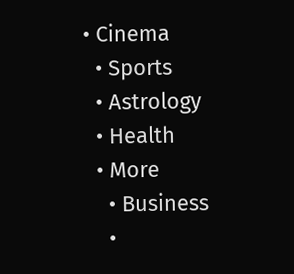• Cinema
  • Sports
  • Astrology
  • Health
  • More
    • Business
    •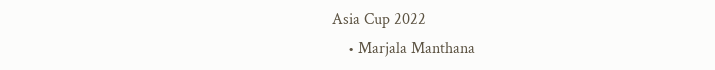Asia Cup 2022
    • Marjala Manthana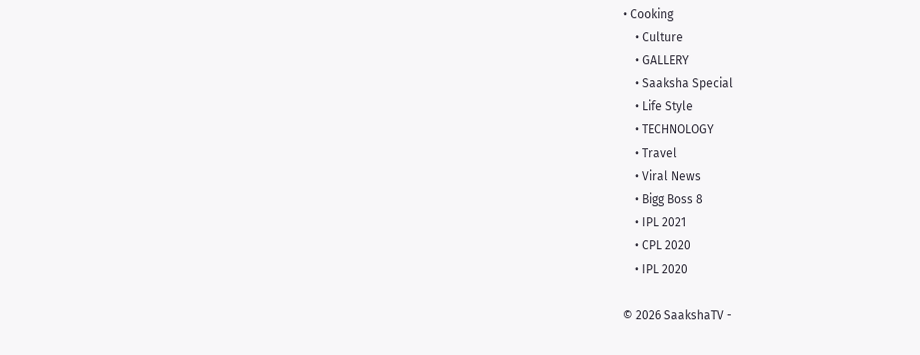• Cooking
    • Culture
    • GALLERY
    • Saaksha Special
    • Life Style
    • TECHNOLOGY
    • Travel
    • Viral News
    • Bigg Boss 8
    • IPL 2021
    • CPL 2020
    • IPL 2020

© 2026 SaakshaTV -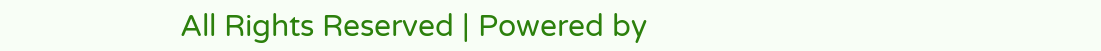All Rights Reserved | Powered by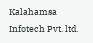Kalahamsa Infotech Pvt. ltd.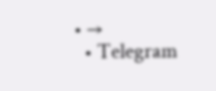• →
  • Telegram